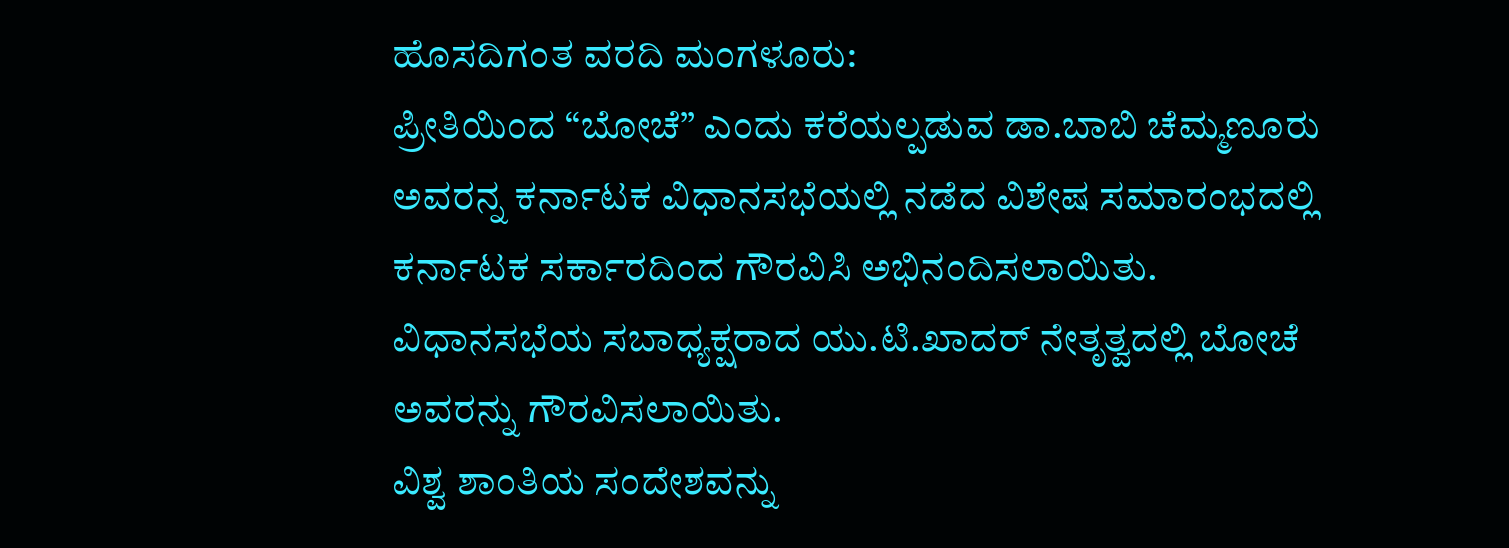ಹೊಸದಿಗಂತ ವರದಿ ಮಂಗಳೂರು:
ಪ್ರೀತಿಯಿಂದ “ಬೋಚೆ” ಎಂದು ಕರೆಯಲ್ಪಡುವ ಡಾ.ಬಾಬಿ ಚೆಮ್ಮಣೂರು ಅವರನ್ನ ಕರ್ನಾಟಕ ವಿಧಾನಸಭೆಯಲ್ಲಿ ನಡೆದ ವಿಶೇಷ ಸಮಾರಂಭದಲ್ಲಿ ಕರ್ನಾಟಕ ಸರ್ಕಾರದಿಂದ ಗೌರವಿಸಿ ಅಭಿನಂದಿಸಲಾಯಿತು. ವಿಧಾನಸಭೆಯ ಸಬಾಧ್ಯಕ್ಷರಾದ ಯು.ಟಿ.ಖಾದರ್ ನೇತೃತ್ವದಲ್ಲಿ ಬೋಚೆ ಅವರನ್ನು ಗೌರವಿಸಲಾಯಿತು.
ವಿಶ್ವ ಶಾಂತಿಯ ಸಂದೇಶವನ್ನು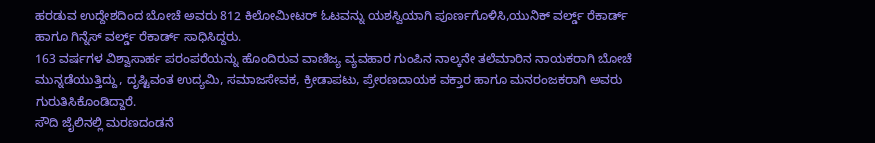ಹರಡುವ ಉದ್ದೇಶದಿಂದ ಬೋಚೆ ಅವರು 812 ಕಿಲೋಮೀಟರ್ ಓಟವನ್ನು ಯಶಸ್ವಿಯಾಗಿ ಪೂರ್ಣಗೊಳಿಸಿ,ಯುನಿಕ್ ವರ್ಲ್ಡ್ ರೆಕಾರ್ಡ್ ಹಾಗೂ ಗಿನ್ನೆಸ್ ವರ್ಲ್ಡ್ ರೆಕಾರ್ಡ್ ಸಾಧಿಸಿದ್ದರು.
163 ವರ್ಷಗಳ ವಿಶ್ವಾಸಾರ್ಹ ಪರಂಪರೆಯನ್ನು ಹೊಂದಿರುವ ವಾಣಿಜ್ಯ ವ್ಯವಹಾರ ಗುಂಪಿನ ನಾಲ್ಕನೇ ತಲೆಮಾರಿನ ನಾಯಕರಾಗಿ ಬೋಚೆ ಮುನ್ನಡೆಯುತ್ತಿದ್ದು, ದೃಷ್ಟಿವಂತ ಉದ್ಯಮಿ, ಸಮಾಜಸೇವಕ, ಕ್ರೀಡಾಪಟು, ಪ್ರೇರಣದಾಯಕ ವಕ್ತಾರ ಹಾಗೂ ಮನರಂಜಕರಾಗಿ ಅವರು ಗುರುತಿಸಿಕೊಂಡಿದ್ದಾರೆ.
ಸೌದಿ ಜೈಲಿನಲ್ಲಿ ಮರಣದಂಡನೆ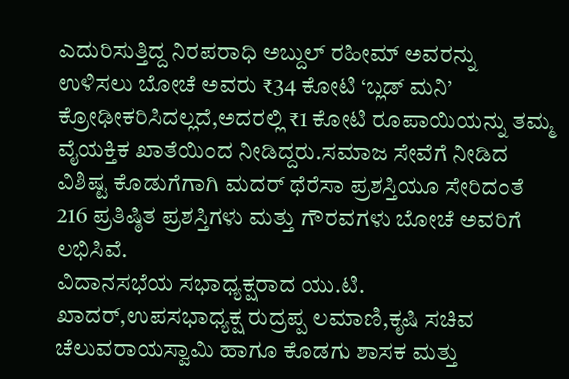ಎದುರಿಸುತ್ತಿದ್ದ ನಿರಪರಾಧಿ ಅಬ್ದುಲ್ ರಹೀಮ್ ಅವರನ್ನು ಉಳಿಸಲು ಬೋಚೆ ಅವರು ₹34 ಕೋಟಿ ‘ಬ್ಲಡ್ ಮನಿ’ ಕ್ರೋಢೀಕರಿಸಿದಲ್ಲದೆ,ಅದರಲ್ಲಿ ₹1 ಕೋಟಿ ರೂಪಾಯಿಯನ್ನು ತಮ್ಮ ವೈಯಕ್ತಿಕ ಖಾತೆಯಿಂದ ನೀಡಿದ್ದರು.ಸಮಾಜ ಸೇವೆಗೆ ನೀಡಿದ ವಿಶಿಷ್ಟ ಕೊಡುಗೆಗಾಗಿ ಮದರ್ ಥೆರೆಸಾ ಪ್ರಶಸ್ತಿಯೂ ಸೇರಿದಂತೆ 216 ಪ್ರತಿಷ್ಠಿತ ಪ್ರಶಸ್ತಿಗಳು ಮತ್ತು ಗೌರವಗಳು ಬೋಚೆ ಅವರಿಗೆ ಲಭಿಸಿವೆ.
ವಿದಾನಸಭೆಯ ಸಭಾಧ್ಯಕ್ಷರಾದ ಯು.ಟಿ. ಖಾದರ್,ಉಪಸಭಾಧ್ಯಕ್ಷ ರುದ್ರಪ್ಪ ಲಮಾಣಿ,ಕೃಷಿ ಸಚಿವ ಚೆಲುವರಾಯಸ್ವಾಮಿ ಹಾಗೂ ಕೊಡಗು ಶಾಸಕ ಮತ್ತು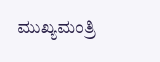ಮುಖ್ಯಮಂತ್ರಿ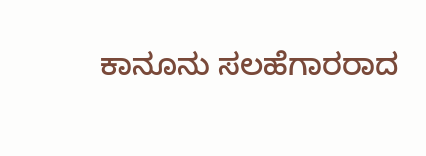ಕಾನೂನು ಸಲಹೆಗಾರರಾದ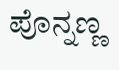ಪೊನ್ನಣ್ಣ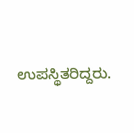ಉಪಸ್ಥಿತರಿದ್ದರು.